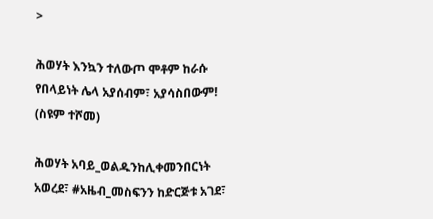>

ሕወሃት እንኳን ተለውጦ ሞቶም ከራሱ የበላይነት ሌላ አያሰብም፣ አያሳስበውም! (ስዩም ተሾመ)

ሕወሃት አባይ_ወልዱንከሊቀመንበርነት አወረደ፣ #አዜብ_መስፍንን ከድርጅቱ አገደ፣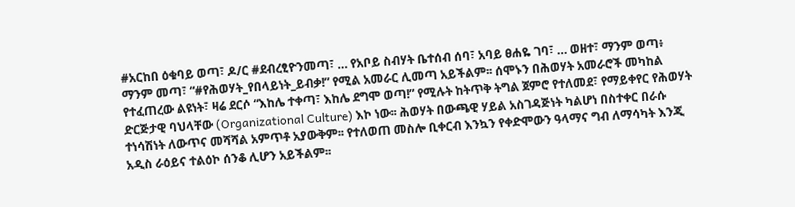#አርከበ ዕቁባይ ወጣ፣ ዶ/ር #ደብረፂዮንመጣ፣ … የአቦይ ስብሃት ቤተሰብ ሰባ፣ አባይ ፀሐዬ ገባ፣ … ወዘተ፣ ማንም ወጣ፥ ማንም መጣ፣ “#የሕወሃት_የበላይነት_ይብቃ!” የሚል አመራር ሊመጣ አይችልም፡፡ ሰሞኑን በሕወሃት አመራሮች መካከል የተፈጠረው ልዩነት፣ ዛሬ ደርሶ “እከሌ ተቀጣ፣ እከሌ ደግሞ ወጣ!” የሚሉት ከትጥቅ ትግል ጀምሮ የተለመደ፣ የማይቀየር የሕወሃት ድርጅታዊ ባህላቸው (Organizational Culture) እኮ ነው፡፡ ሕወሃት በውጫዊ ሃይል አስገዳጅነት ካልሆነ በስተቀር በራሱ ተነሳሽነት ለውጥና መሻሻል አምጥቶ አያውቅም፡፡ የተለወጠ መስሎ ቢቀርብ እንኳን የቀድሞውን ዓላማና ግብ ለማሳካት እንጂ አዲስ ራዕይና ተልዕኮ ሰንቆ ሊሆን አይችልም፡፡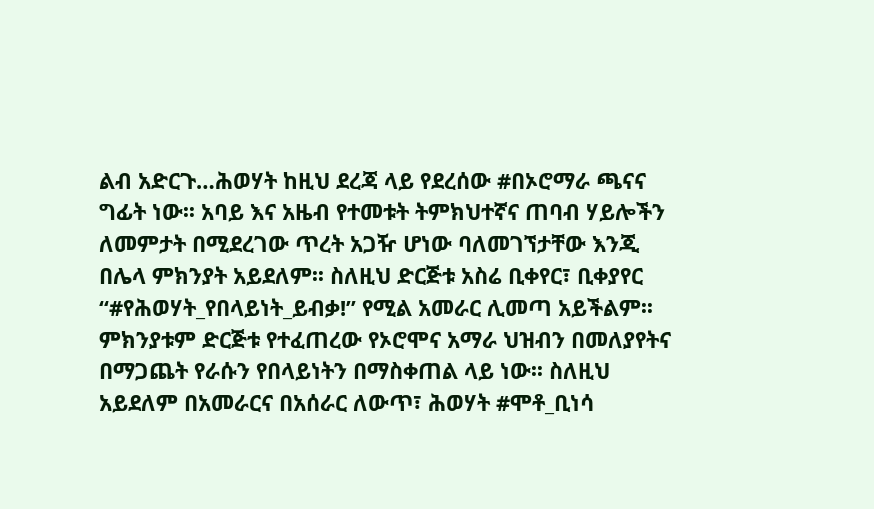ልብ አድርጉ…ሕወሃት ከዚህ ደረጃ ላይ የደረሰው #በኦሮማራ ጫናና ግፊት ነው፡፡ አባይ እና አዜብ የተመቱት ትምክህተኛና ጠባብ ሃይሎችን ለመምታት በሚደረገው ጥረት አጋዥ ሆነው ባለመገኘታቸው እንጂ በሌላ ምክንያት አይደለም፡፡ ስለዚህ ድርጅቱ አስሬ ቢቀየር፣ ቢቀያየር “#የሕወሃት_የበላይነት_ይብቃ!” የሚል አመራር ሊመጣ አይችልም፡፡ ምክንያቱም ድርጅቱ የተፈጠረው የኦሮሞና አማራ ህዝብን በመለያየትና በማጋጨት የራሱን የበላይነትን በማስቀጠል ላይ ነው፡፡ ስለዚህ አይደለም በአመራርና በአሰራር ለውጥ፣ ሕወሃት #ሞቶ_ቢነሳ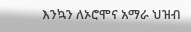እንኳን ለኦሮሞና አማራ ህዝብ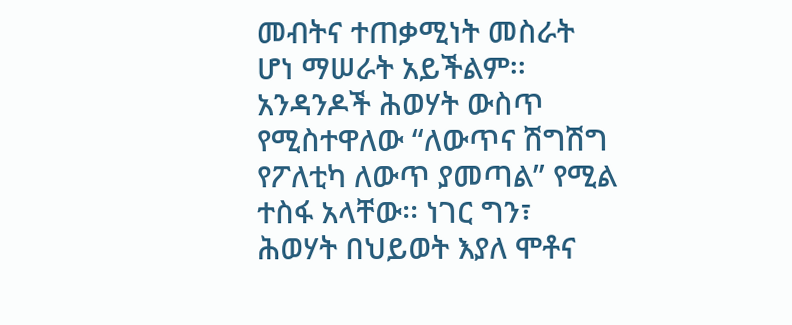መብትና ተጠቃሚነት መስራት ሆነ ማሠራት አይችልም፡፡ አንዳንዶች ሕወሃት ውስጥ የሚስተዋለው “ለውጥና ሽግሽግ የፖለቲካ ለውጥ ያመጣል” የሚል ተስፋ አላቸው፡፡ ነገር ግን፣ ሕወሃት በህይወት እያለ ሞቶና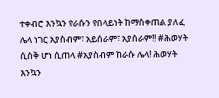ተቀብሮ እንኳን የራሱን የበላይነት ከማስቀጠል ያለፈ ሌላ ነገር አያስብም፣ አይሰራም፣ አያሰራም!! #ሕወሃት ሲስቅ ሆነ ሲጠላ #አያስብም ከራሱ ሌላ! ሕወሃት እንኳን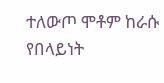ተለውጦ ሞቶም ከራሱ የበላይነት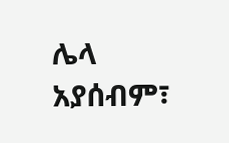ሌላ አያሰብም፣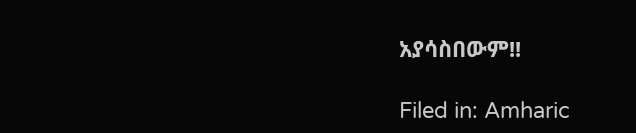አያሳስበውም!!

Filed in: Amharic